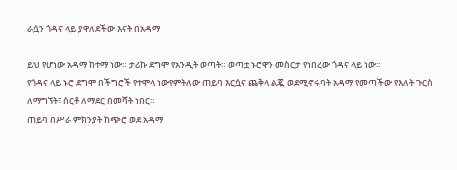ራሷን ጎዳና ላይ ያዋለደችው እናት በአዳማ

ይህ የሆነው አዳማ ከተማ ነው። ታሪኩ ደግሞ የአንዲት ወጣት። ወጣቷ ኑሮዋን መስርታ የነበረው ጎዳና ላይ ነው።
የጎዳና ላይ ኑሮ ደግሞ በችግሮች የተሞላ ነውየምትለው ጠይባ እርሷና ጨቅላ ልጇ ወደሚኖሩባት አዳማ የመጣችው የእለት ጉርስ ለማግኘት፣ ሰርቶ ለማደር በመሻት ነበር።
ጠይባ በሥራ ምክንያት ከጭሮ ወደ አዳማ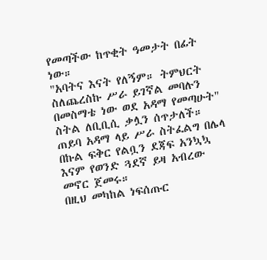የመጣችው ከጥቂት ዓመታት በፊት ነው።
"አባትና እናት የለኝም። ትምህርት ስለጨረስኩ ሥራ ይገኛል መባሉን በመስማቴ ነው ወደ አዳማ የመጣሁት" ስትል ለቢቢሲ ቃሏን ሰጥታለች።
ጠይባ አዳማ ላይ ሥራ ስትፈልግ በሌላ በኩል ፍቅር የልቧን ደጃፍ አንኳኳ እናም የወንድ ጓደኛ ይዛ አብረው መኖር ጀመሩ።
በዚህ መካከል ነፍሰጡር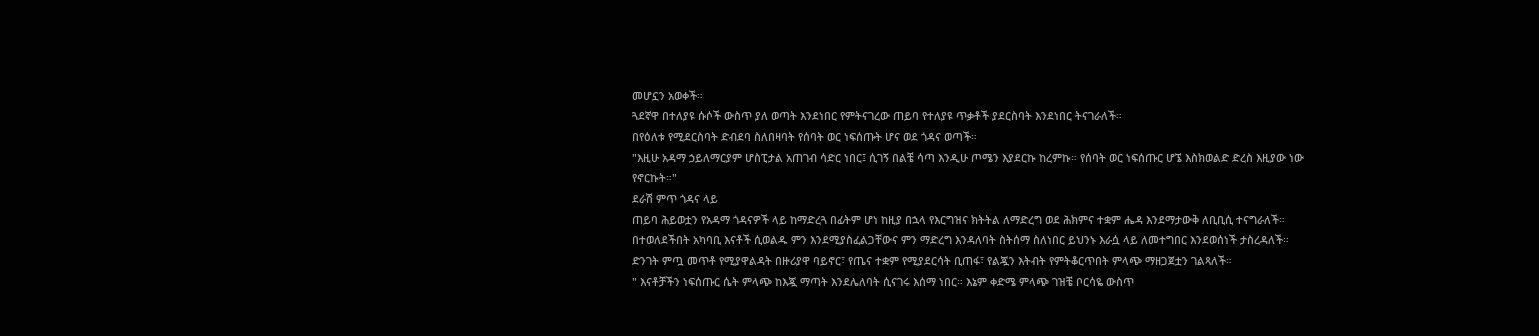መሆኗን አወቀች።
ጓደኛዋ በተለያዩ ሱሶች ውስጥ ያለ ወጣት እንደነበር የምትናገረው ጠይባ የተለያዩ ጥቃቶች ያደርስባት እንደነበር ትናገራለች።
በየዕለቱ የሚደርስባት ድብደባ ስለበዛባት የሰባት ወር ነፍሰጡት ሆና ወደ ጎዳና ወጣች።
"እዚሁ አዳማ ኃይለማርያም ሆስፒታል አጠገብ ሳድር ነበር፤ ሲገኝ በልቼ ሳጣ እንዲሁ ጦሜን እያደርኩ ከረምኩ። የሰባት ወር ነፍሰጡር ሆኜ እስክወልድ ድረስ እዚያው ነው የኖርኩት።"
ደራሽ ምጥ ጎዳና ላይ
ጠይባ ሕይወቷን የአዳማ ጎዳናዎች ላይ ከማድረጓ በፊትም ሆነ ከዚያ በኋላ የእርግዝና ክትትል ለማድረግ ወደ ሕክምና ተቋም ሔዳ እንደማታውቅ ለቢቢሲ ተናግራለች።
በተወለደችበት አካባቢ እናቶች ሲወልዱ ምን እንደሚያስፈልጋቸውና ምን ማድረግ እንዳለባት ስትሰማ ስለነበር ይህንኑ እራሷ ላይ ለመተግበር እንደወሰነች ታስረዳለች።
ድንገት ምጧ መጥቶ የሚያዋልዳት በዙሪያዋ ባይኖር፣ የጤና ተቋም የሚያደርሳት ቢጠፋ፣ የልጇን እትብት የምትቆርጥበት ምላጭ ማዘጋጀቷን ገልጻለች።
" እናቶቻችን ነፍሰጡር ሴት ምላጭ ከእጇ ማጣት እንደሌለባት ሲናገሩ እሰማ ነበር። እኔም ቀድሜ ምላጭ ገዝቼ ቦርሳዬ ውስጥ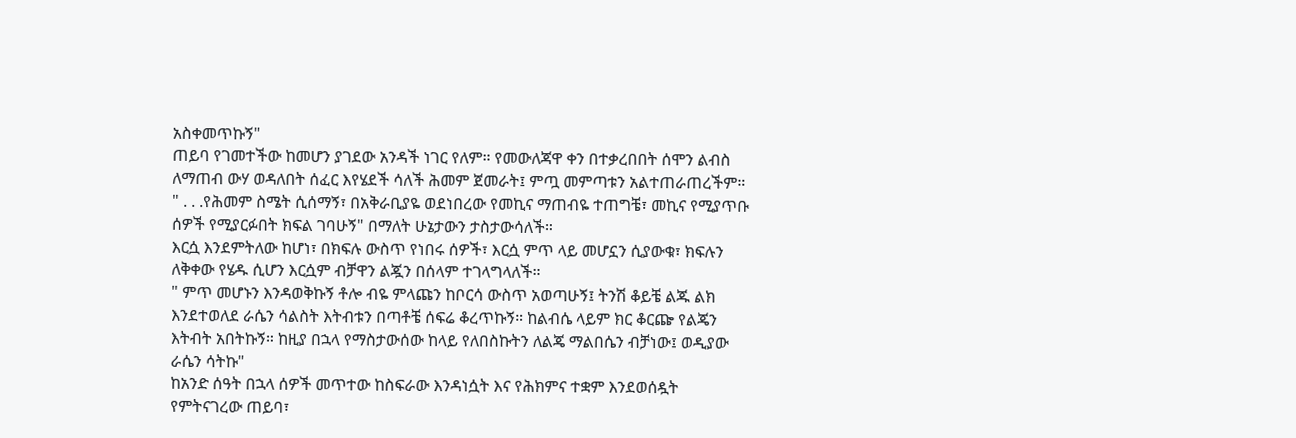አስቀመጥኩኝ"
ጠይባ የገመተችው ከመሆን ያገደው አንዳች ነገር የለም። የመውለጃዋ ቀን በተቃረበበት ሰሞን ልብስ ለማጠብ ውሃ ወዳለበት ሰፈር እየሄደች ሳለች ሕመም ጀመራት፤ ምጧ መምጣቱን አልተጠራጠረችም።
" . . .የሕመም ስሜት ሲሰማኝ፣ በአቅራቢያዬ ወደነበረው የመኪና ማጠብዬ ተጠግቼ፣ መኪና የሚያጥቡ ሰዎች የሚያርፉበት ክፍል ገባሁኝ" በማለት ሁኔታውን ታስታውሳለች።
እርሷ እንደምትለው ከሆነ፣ በክፍሉ ውስጥ የነበሩ ሰዎች፣ እርሷ ምጥ ላይ መሆኗን ሲያውቁ፣ ክፍሉን ለቅቀው የሄዱ ሲሆን እርሷም ብቻዋን ልጇን በሰላም ተገላግላለች።
" ምጥ መሆኑን እንዳወቅኩኝ ቶሎ ብዬ ምላጩን ከቦርሳ ውስጥ አወጣሁኝ፤ ትንሽ ቆይቼ ልጁ ልክ እንደተወለደ ራሴን ሳልስት እትብቱን በጣቶቼ ሰፍሬ ቆረጥኩኝ። ከልብሴ ላይም ክር ቆርጬ የልጄን እትብት አበትኩኝ። ከዚያ በኋላ የማስታውሰው ከላይ የለበስኩትን ለልጄ ማልበሴን ብቻነው፤ ወዲያው ራሴን ሳትኩ"
ከአንድ ሰዓት በኋላ ሰዎች መጥተው ከስፍራው እንዳነሷት እና የሕክምና ተቋም እንደወሰዷት የምትናገረው ጠይባ፣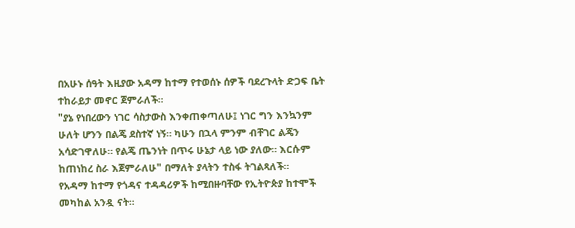በአሁኑ ሰዓት እዚያው አዳማ ከተማ የተወሰኑ ሰዎች ባደረጉላት ድጋፍ ቤት ተከራይታ መኖር ጀምራለች።
"ያኔ የነበረውን ነገር ሳስታውስ እንቀጠቀጣለሁ፤ ነገር ግን እንኳንም ሁለት ሆንን በልጄ ደስተኛ ነኝ። ካሁን በኋላ ምንም ብቸገር ልጄን አሳድገዋለሁ። የልጄ ጤንነት በጥሩ ሁኔታ ላይ ነው ያለው። እርሱም ከጠነከረ ስራ እጀምራለሁ" በማለት ያላትን ተስፋ ትገልጻለች።
የአዳማ ከተማ የጎዳና ተዳዳሪዎች ከሚበዙባቸው የኢትዮጵያ ከተሞች መካከል አንዷ ናት።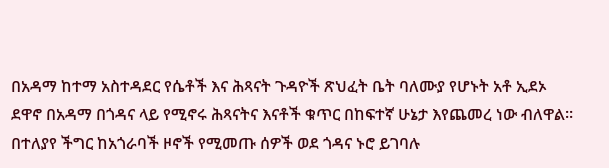በአዳማ ከተማ አስተዳደር የሴቶች እና ሕጻናት ጉዳዮች ጽህፈት ቤት ባለሙያ የሆኑት አቶ ኢደኦ ደዋኖ በአዳማ በጎዳና ላይ የሚኖሩ ሕጻናትና እናቶች ቁጥር በከፍተኛ ሁኔታ እየጨመረ ነው ብለዋል።
በተለያየ ችግር ከአጎራባች ዞኖች የሚመጡ ሰዎች ወደ ጎዳና ኑሮ ይገባሉ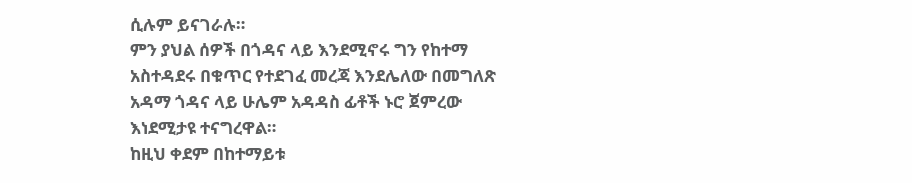ሲሉም ይናገራሉ።
ምን ያህል ሰዎች በጎዳና ላይ እንደሚኖሩ ግን የከተማ አስተዳደሩ በቁጥር የተደገፈ መረጃ እንደሌለው በመግለጽ አዳማ ጎዳና ላይ ሁሌም አዳዳስ ፊቶች ኑሮ ጀምረው እነደሚታዩ ተናግረዋል።
ከዚህ ቀደም በከተማይቱ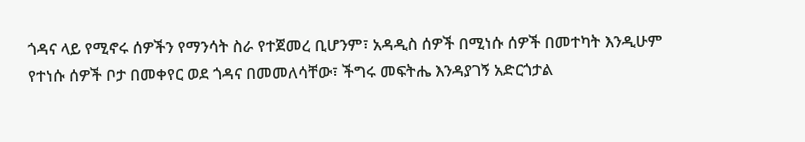ጎዳና ላይ የሚኖሩ ሰዎችን የማንሳት ስራ የተጀመረ ቢሆንም፣ አዳዲስ ሰዎች በሚነሱ ሰዎች በመተካት እንዲሁም የተነሱ ሰዎች ቦታ በመቀየር ወደ ጎዳና በመመለሳቸው፣ ችግሩ መፍትሔ እንዳያገኝ አድርጎታል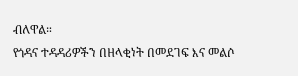ብለዋል።
የጎዳና ተዳዳሪዎችን በዘላቂነት በመደገፍ እና መልሶ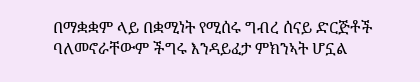በማቋቋም ላይ በቋሚነት የሚሰሩ ግብረ ሰናይ ድርጅቶች ባለመኖራቸውም ችግሩ እንዳይፈታ ምክንኣት ሆኗል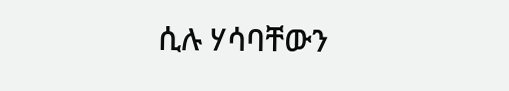ሲሉ ሃሳባቸውን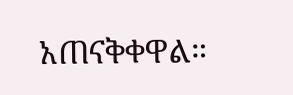አጠናቅቀዋል።